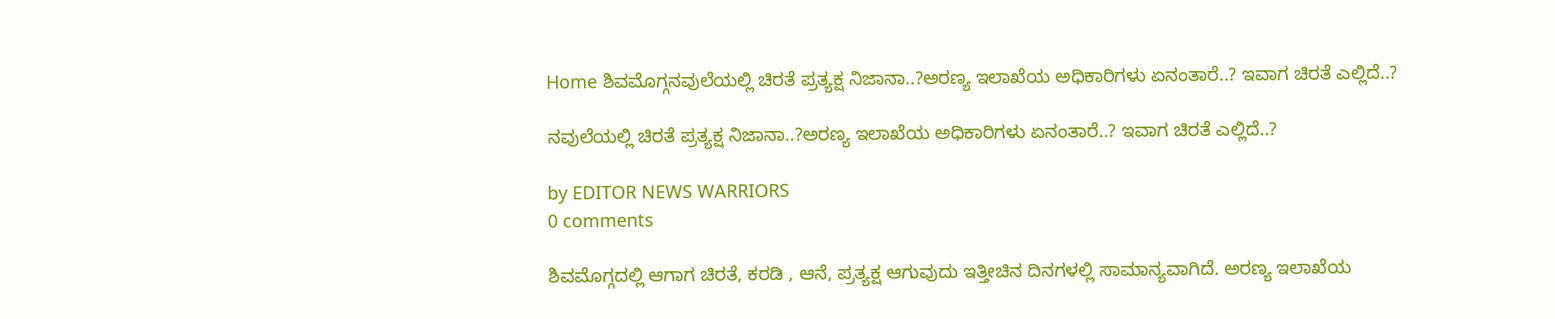Home ಶಿವಮೊಗ್ಗನವುಲೆಯಲ್ಲಿ ಚಿರತೆ ಪ್ರತ್ಯಕ್ಷ ನಿಜಾನಾ..?ಅರಣ್ಯ ಇಲಾಖೆಯ ಅಧಿಕಾರಿಗಳು ಏನಂತಾರೆ..? ಇವಾಗ ಚಿರತೆ ಎಲ್ಲಿದೆ..?

ನವುಲೆಯಲ್ಲಿ ಚಿರತೆ ಪ್ರತ್ಯಕ್ಷ ನಿಜಾನಾ..?ಅರಣ್ಯ ಇಲಾಖೆಯ ಅಧಿಕಾರಿಗಳು ಏನಂತಾರೆ..? ಇವಾಗ ಚಿರತೆ ಎಲ್ಲಿದೆ..?

by EDITOR NEWS WARRIORS
0 comments

ಶಿವಮೊಗ್ಗದಲ್ಲಿ ಆಗಾಗ ಚಿರತೆ, ಕರಡಿ , ಆನೆ, ಪ್ರತ್ಯಕ್ಷ ಆಗುವುದು ಇತ್ತೀಚಿನ ದಿನಗಳಲ್ಲಿ ಸಾಮಾನ್ಯವಾಗಿದೆ. ಅರಣ್ಯ ಇಲಾಖೆಯ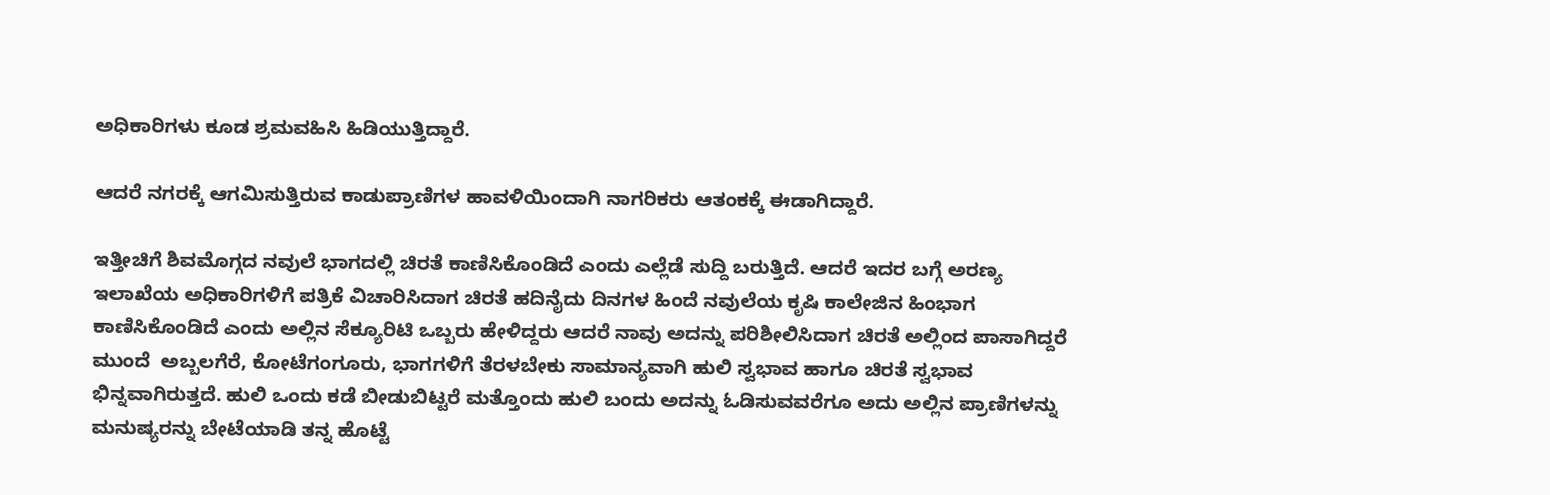ಅಧಿಕಾರಿಗಳು ಕೂಡ ಶ್ರಮವಹಿಸಿ ಹಿಡಿಯುತ್ತಿದ್ದಾರೆ.

ಆದರೆ ನಗರಕ್ಕೆ ಆಗಮಿಸುತ್ತಿರುವ ಕಾಡುಪ್ರಾಣಿಗಳ ಹಾವಳಿಯಿಂದಾಗಿ ನಾಗರಿಕರು ಆತಂಕಕ್ಕೆ ಈಡಾಗಿದ್ದಾರೆ.

ಇತ್ತೀಚಿಗೆ ಶಿವಮೊಗ್ಗದ ನವುಲೆ ಭಾಗದಲ್ಲಿ ಚಿರತೆ ಕಾಣಿಸಿಕೊಂಡಿದೆ ಎಂದು ಎಲ್ಲೆಡೆ ಸುದ್ದಿ ಬರುತ್ತಿದೆ. ಆದರೆ ಇದರ ಬಗ್ಗೆ ಅರಣ್ಯ ಇಲಾಖೆಯ ಅಧಿಕಾರಿಗಳಿಗೆ ಪತ್ರಿಕೆ ವಿಚಾರಿಸಿದಾಗ ಚಿರತೆ ಹದಿನೈದು ದಿನಗಳ ಹಿಂದೆ ನವುಲೆಯ ಕೃಷಿ ಕಾಲೇಜಿನ ಹಿಂಭಾಗ ಕಾಣಿಸಿಕೊಂಡಿದೆ ಎಂದು ಅಲ್ಲಿನ ಸೆಕ್ಯೂರಿಟಿ ಒಬ್ಬರು ಹೇಳಿದ್ದರು ಆದರೆ ನಾವು ಅದನ್ನು ಪರಿಶೀಲಿಸಿದಾಗ ಚಿರತೆ ಅಲ್ಲಿಂದ ಪಾಸಾಗಿದ್ದರೆ ಮುಂದೆ  ಅಬ್ಬಲಗೆರೆ, ಕೋಟೆಗಂಗೂರು, ಭಾಗಗಳಿಗೆ ತೆರಳಬೇಕು ಸಾಮಾನ್ಯವಾಗಿ ಹುಲಿ ಸ್ವಭಾವ ಹಾಗೂ ಚಿರತೆ ಸ್ವಭಾವ ಭಿನ್ನವಾಗಿರುತ್ತದೆ. ಹುಲಿ ಒಂದು ಕಡೆ ಬೀಡುಬಿಟ್ಟರೆ ಮತ್ತೊಂದು ಹುಲಿ ಬಂದು ಅದನ್ನು ಓಡಿಸುವವರೆಗೂ ಅದು ಅಲ್ಲಿನ ಪ್ರಾಣಿಗಳನ್ನು ಮನುಷ್ಯರನ್ನು ಬೇಟೆಯಾಡಿ ತನ್ನ ಹೊಟ್ಟೆ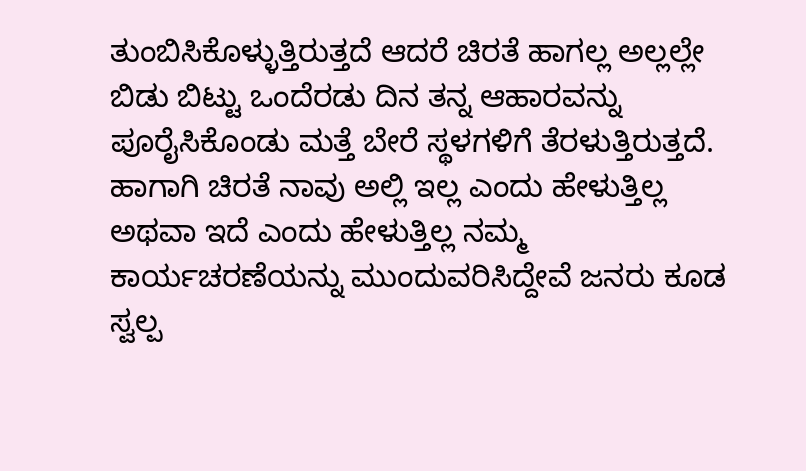ತುಂಬಿಸಿಕೊಳ್ಳುತ್ತಿರುತ್ತದೆ ಆದರೆ ಚಿರತೆ ಹಾಗಲ್ಲ ಅಲ್ಲಲ್ಲೇ ಬಿಡು ಬಿಟ್ಟು ಒಂದೆರಡು ದಿನ ತನ್ನ ಆಹಾರವನ್ನು ಪೂರೈಸಿಕೊಂಡು ಮತ್ತೆ ಬೇರೆ ಸ್ಥಳಗಳಿಗೆ ತೆರಳುತ್ತಿರುತ್ತದೆ. ಹಾಗಾಗಿ ಚಿರತೆ ನಾವು ಅಲ್ಲಿ ಇಲ್ಲ ಎಂದು ಹೇಳುತ್ತಿಲ್ಲ ಅಥವಾ ಇದೆ ಎಂದು ಹೇಳುತ್ತಿಲ್ಲ ನಮ್ಮ ಕಾರ್ಯಚರಣೆಯನ್ನು ಮುಂದುವರಿಸಿದ್ದೇವೆ ಜನರು ಕೂಡ ಸ್ವಲ್ಪ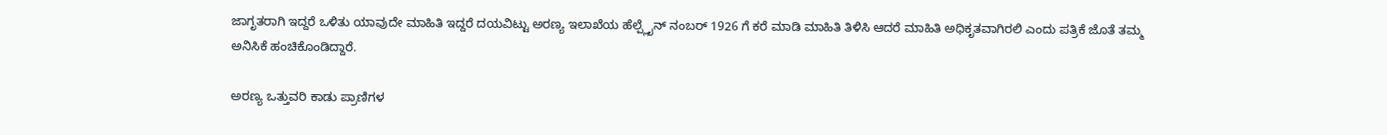ಜಾಗೃತರಾಗಿ ಇದ್ದರೆ ಒಳಿತು ಯಾವುದೇ ಮಾಹಿತಿ ಇದ್ದರೆ ದಯವಿಟ್ಟು ಅರಣ್ಯ ಇಲಾಖೆಯ ಹೆಲ್ಪ್ಲೈನ್ ನಂಬರ್ 1926 ಗೆ ಕರೆ ಮಾಡಿ ಮಾಹಿತಿ ತಿಳಿಸಿ ಆದರೆ ಮಾಹಿತಿ ಅಧಿಕೃತವಾಗಿರಲಿ ಎಂದು ಪತ್ರಿಕೆ ಜೊತೆ ತಮ್ಮ ಅನಿಸಿಕೆ ಹಂಚಿಕೊಂಡಿದ್ದಾರೆ.

ಅರಣ್ಯ ಒತ್ತುವರಿ ಕಾಡು ಪ್ರಾಣಿಗಳ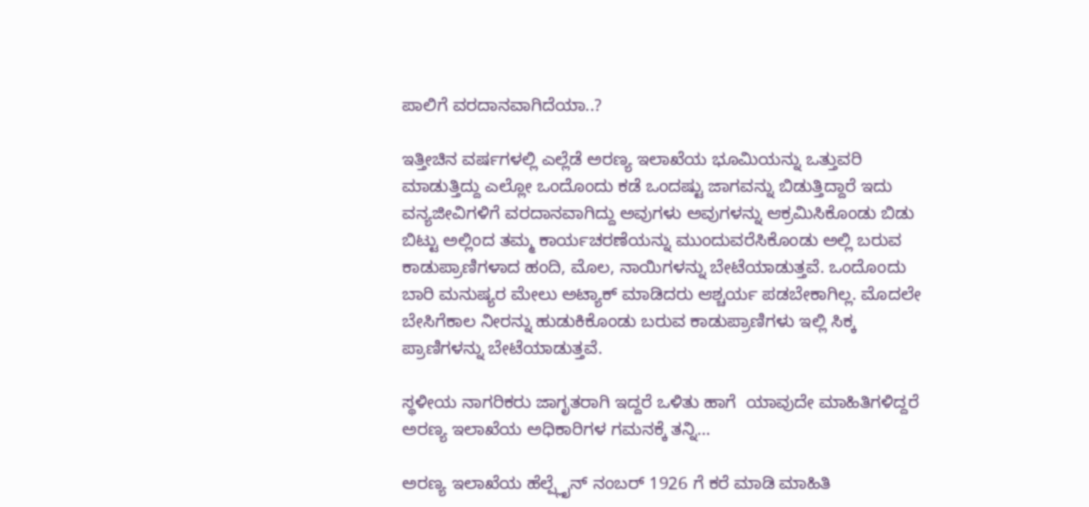ಪಾಲಿಗೆ ವರದಾನವಾಗಿದೆಯಾ..?

ಇತ್ತೀಚಿನ ವರ್ಷಗಳಲ್ಲಿ ಎಲ್ಲೆಡೆ ಅರಣ್ಯ ಇಲಾಖೆಯ ಭೂಮಿಯನ್ನು ಒತ್ತುವರಿ ಮಾಡುತ್ತಿದ್ದು ಎಲ್ಲೋ ಒಂದೊಂದು ಕಡೆ ಒಂದಷ್ಟು ಜಾಗವನ್ನು ಬಿಡುತ್ತಿದ್ದಾರೆ ಇದು ವನ್ಯಜೀವಿಗಳಿಗೆ ವರದಾನವಾಗಿದ್ದು ಅವುಗಳು ಅವುಗಳನ್ನು ಆಕ್ರಮಿಸಿಕೊಂಡು ಬಿಡು ಬಿಟ್ಟು ಅಲ್ಲಿಂದ ತಮ್ಮ ಕಾರ್ಯಚರಣೆಯನ್ನು ಮುಂದುವರೆಸಿಕೊಂಡು ಅಲ್ಲಿ ಬರುವ ಕಾಡುಪ್ರಾಣಿಗಳಾದ ಹಂದಿ, ಮೊಲ, ನಾಯಿಗಳನ್ನು ಬೇಟೆಯಾಡುತ್ತವೆ. ಒಂದೊಂದು ಬಾರಿ ಮನುಷ್ಯರ ಮೇಲು ಅಟ್ಯಾಕ್ ಮಾಡಿದರು ಆಶ್ಚರ್ಯ ಪಡಬೇಕಾಗಿಲ್ಲ. ಮೊದಲೇ ಬೇಸಿಗೆಕಾಲ ನೀರನ್ನು ಹುಡುಕಿಕೊಂಡು ಬರುವ ಕಾಡುಪ್ರಾಣಿಗಳು ಇಲ್ಲಿ ಸಿಕ್ಕ ಪ್ರಾಣಿಗಳನ್ನು ಬೇಟೆಯಾಡುತ್ತವೆ.

ಸ್ಥಳೀಯ ನಾಗರಿಕರು ಜಾಗೃತರಾಗಿ ಇದ್ದರೆ ಒಳಿತು ಹಾಗೆ  ಯಾವುದೇ ಮಾಹಿತಿಗಳಿದ್ದರೆ ಅರಣ್ಯ ಇಲಾಖೆಯ ಅಧಿಕಾರಿಗಳ ಗಮನಕ್ಕೆ ತನ್ನಿ…

ಅರಣ್ಯ ಇಲಾಖೆಯ ಹೆಲ್ಪ್ಲೈನ್ ನಂಬರ್ 1926 ಗೆ ಕರೆ ಮಾಡಿ ಮಾಹಿತಿ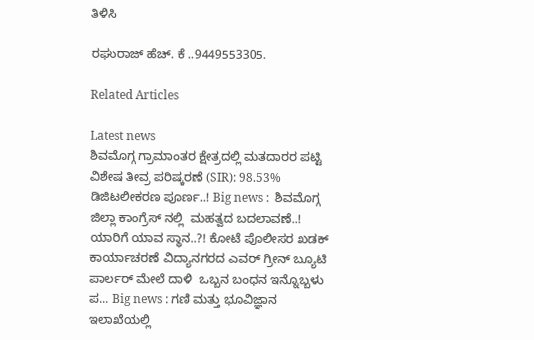ತಿಳಿಸಿ

ರಘುರಾಜ್ ಹೆಚ್‌. ಕೆ ‌..9449553305.

Related Articles

Latest news
ಶಿವಮೊಗ್ಗ ಗ್ರಾಮಾಂತರ ಕ್ಷೇತ್ರದಲ್ಲಿ ಮತದಾರರ ಪಟ್ಟಿ ವಿಶೇಷ ತೀವ್ರ ಪರಿಷ್ಕರಣೆ (SIR): 98.53% ಡಿಜಿಟಲೀಕರಣ ಪೂರ್ಣ..! Big news :  ಶಿವಮೊಗ್ಗ ಜಿಲ್ಲಾ ಕಾಂಗ್ರೆಸ್ ನಲ್ಲಿ  ಮಹತ್ವದ ಬದಲಾವಣೆ..! ಯಾರಿಗೆ ಯಾವ ಸ್ಥಾನ..?! ಕೋಟೆ ಪೊಲೀಸರ ಖಡಕ್ ಕಾರ್ಯಾಚರಣೆ ವಿದ್ಯಾನಗರದ ಎವರ್ ಗ್ರೀನ್ ಬ್ಯೂಟಿ ಪಾರ್ಲರ್ ಮೇಲೆ ದಾಳಿ  ಒಬ್ಬನ ಬಂಧನ ಇನ್ನೊಬ್ಬಳು ಪ... Big news : ಗಣಿ ಮತ್ತು ಭೂವಿಜ್ಞಾನ ಇಲಾಖೆಯಲ್ಲಿ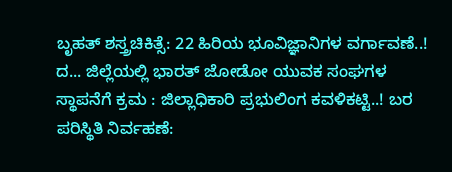ಬೃಹತ್ ಶಸ್ತ್ರಚಿಕಿತ್ಸೆ: 22 ಹಿರಿಯ ಭೂವಿಜ್ಞಾನಿಗಳ ವರ್ಗಾವಣೆ..! ದ... ಜಿಲ್ಲೆಯಲ್ಲಿ ಭಾರತ್ ಜೋಡೋ ಯುವಕ ಸಂಘಗಳ ಸ್ಥಾಪನೆಗೆ ಕ್ರಮ : ಜಿಲ್ಲಾಧಿಕಾರಿ ಪ್ರಭುಲಿಂಗ ಕವಳಿಕಟ್ಟಿ..! ಬರ ಪರಿಸ್ಥಿತಿ ನಿರ್ವಹಣೆ: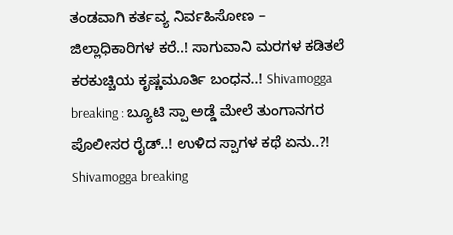ತಂಡವಾಗಿ ಕರ್ತವ್ಯ ನಿರ್ವಹಿಸೋಣ – ಜಿಲ್ಲಾಧಿಕಾರಿಗಳ ಕರೆ..! ಸಾಗುವಾನಿ ಮರಗಳ ಕಡಿತಲೆ ಕರಕುಚ್ಚಿಯ ಕೃಷ್ಣಮೂರ್ತಿ ಬಂಧನ..! Shivamogga breaking : ಬ್ಯೂಟಿ ಸ್ಪಾ ಅಡ್ಡೆ ಮೇಲೆ ತುಂಗಾನಗರ ಪೊಲೀಸರ ರೈಡ್..! ಉಳಿದ ಸ್ಪಾಗಳ ಕಥೆ ಏನು..?! Shivamogga breaking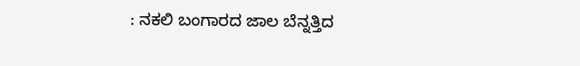: ನಕಲಿ ಬಂಗಾರದ ಜಾಲ ಬೆನ್ನತ್ತಿದ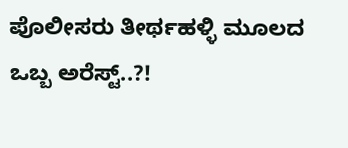ಪೊಲೀಸರು ತೀರ್ಥಹಳ್ಳಿ ಮೂಲದ ಒಬ್ಬ ಅರೆಸ್ಟ್..?!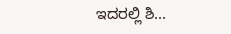ಇದರಲ್ಲಿ ಶಿ...